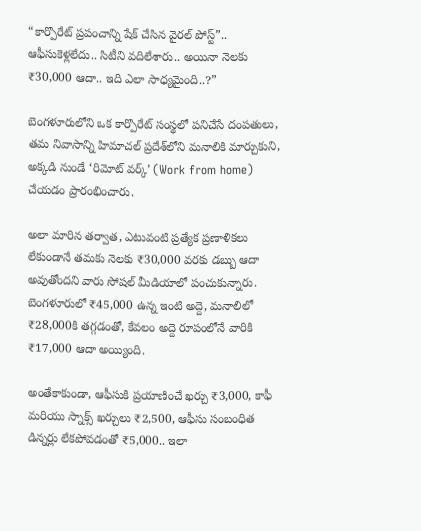“కార్పొరేట్ ప్రపంచాన్ని షేక్ చేసిన వైరల్ పోస్ట్”.. ఆఫీసుకెళ్లలేదు.. సిటీని వదిలేశారు.. అయినా నెలకు ₹30,000 ఆదా.. ఇది ఎలా సాధ్యమైంది..?”

బెంగళూరులోని ఒక కార్పొరేట్ సంస్థలో పనిచేసే దంపతులు, తమ నివాసాన్ని హిమాచల్ ప్రదేశ్‌లోని మనాలికి మార్చుకుని, అక్కడి నుండే ‘రిమోట్ వర్క్’ (Work from home) చేయడం ప్రారంభించారు.

అలా మారిన తర్వాత, ఎటువంటి ప్రత్యేక ప్రణాళికలు లేకుండానే తమకు నెలకు ₹30,000 వరకు డబ్బు ఆదా అవుతోందని వారు సోషల్ మీడియాలో పంచుకున్నారు. బెంగళూరులో ₹45,000 ఉన్న ఇంటి అద్దె, మనాలిలో ₹28,000కి తగ్గడంతో, కేవలం అద్దె రూపంలోనే వారికి ₹17,000 ఆదా అయ్యింది.

అంతేకాకుండా, ఆఫీసుకి ప్రయాణించే ఖర్చు ₹3,000, కాఫీ మరియు స్నాక్స్ ఖర్చులు ₹2,500, ఆఫీసు సంబంధిత డిన్నర్లు లేకపోవడంతో ₹5,000.. ఇలా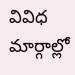వివిధ మార్గాల్లో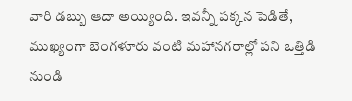వారి డబ్బు ఆదా అయ్యింది. ఇవన్నీ పక్కన పెడితే, ముఖ్యంగా బెంగళూరు వంటి మహానగరాల్లో పని ఒత్తిడి నుండి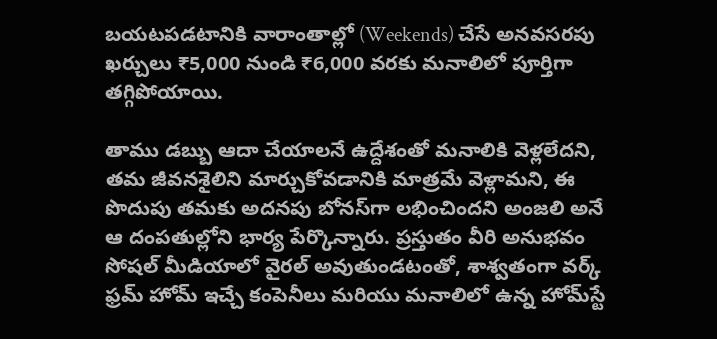బయటపడటానికి వారాంతాల్లో (Weekends) చేసే అనవసరపు ఖర్చులు ₹5,000 నుండి ₹6,000 వరకు మనాలిలో పూర్తిగా తగ్గిపోయాయి.

తాము డబ్బు ఆదా చేయాలనే ఉద్దేశంతో మనాలికి వెళ్లలేదని, తమ జీవనశైలిని మార్చుకోవడానికి మాత్రమే వెళ్లామని, ఈ పొదుపు తమకు అదనపు బోనస్‌గా లభించిందని అంజలి అనే ఆ దంపతుల్లోని భార్య పేర్కొన్నారు. ప్రస్తుతం వీరి అనుభవం సోషల్ మీడియాలో వైరల్ అవుతుండటంతో, శాశ్వతంగా వర్క్ ఫ్రమ్ హోమ్ ఇచ్చే కంపెనీలు మరియు మనాలిలో ఉన్న హోమ్‌స్టే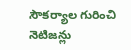సౌకర్యాల గురించి నెటిజన్లు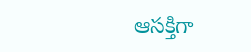ఆసక్తిగా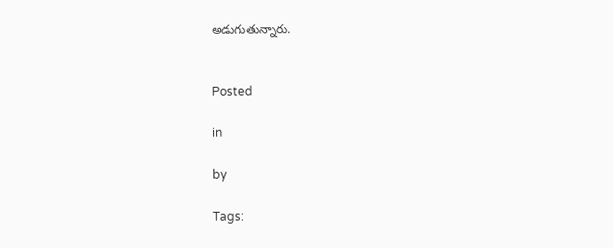అడుగుతున్నారు.


Posted

in

by

Tags: